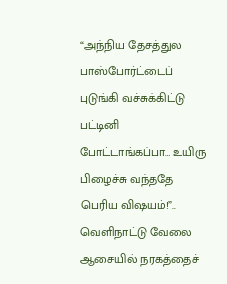“அந்நிய தேசத்துல பாஸ்போர்ட்டைப் புடுங்கி வச்சுக்கிட்டு பட்டினி போட்டாங்கப்பா… உயிரு பிழைச்சு வந்ததே பெரிய விஷயம்!”.. வெளிநாட்டு வேலை ஆசையில் நரகத்தைச்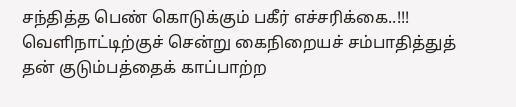சந்தித்த பெண் கொடுக்கும் பகீர் எச்சரிக்கை..!!!
வெளிநாட்டிற்குச் சென்று கைநிறையச் சம்பாதித்துத் தன் குடும்பத்தைக் காப்பாற்ற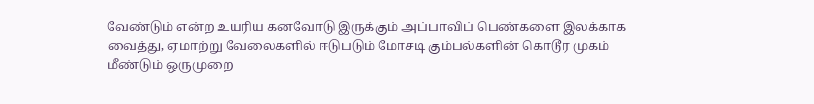வேண்டும் என்ற உயரிய கனவோடு இருக்கும் அப்பாவிப் பெண்களை இலக்காக வைத்து, ஏமாற்று வேலைகளில் ஈடுபடும் மோசடி கும்பல்களின் கொடூர முகம் மீண்டும் ஒருமுறை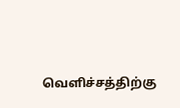வெளிச்சத்திற்கு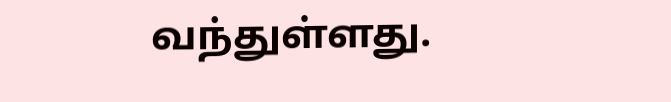வந்துள்ளது.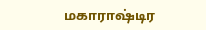மகாராஷ்டிர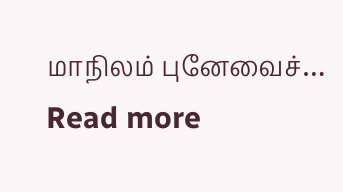மாநிலம் புனேவைச்…
Read more